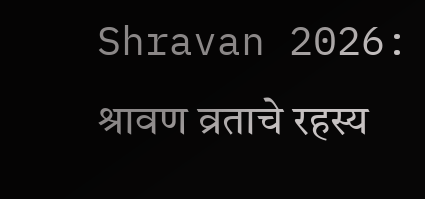Shravan 2026: श्रावण व्रताचे रहस्य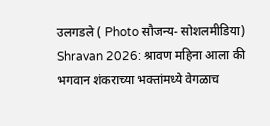उलगडले ( Photo सौजन्य- सोशलमीडिया)
Shravan 2026: श्रावण महिना आला की भगवान शंकराच्या भक्तांमध्ये वेगळाच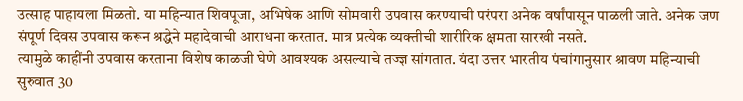उत्साह पाहायला मिळतो. या महिन्यात शिवपूजा, अभिषेक आणि सोमवारी उपवास करण्याची परंपरा अनेक वर्षांपासून पाळली जाते. अनेक जण संपूर्ण दिवस उपवास करून श्रद्धेने महादेवाची आराधना करतात. मात्र प्रत्येक व्यक्तीची शारीरिक क्षमता सारखी नसते.
त्यामुळे काहींनी उपवास करताना विशेष काळजी घेणे आवश्यक असल्याचे तज्ज्ञ सांगतात. यंदा उत्तर भारतीय पंचांगानुसार श्रावण महिन्याची सुरुवात 30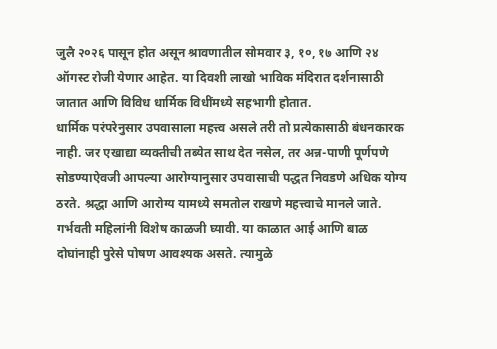जुलै २०२६ पासून होत असून श्रावणातील सोमवार ३, १०, १७ आणि २४ ऑगस्ट रोजी येणार आहेत. या दिवशी लाखो भाविक मंदिरात दर्शनासाठी जातात आणि विविध धार्मिक विधींमध्ये सहभागी होतात.
धार्मिक परंपरेनुसार उपवासाला महत्त्व असले तरी तो प्रत्येकासाठी बंधनकारक नाही. जर एखाद्या व्यक्तीची तब्येत साथ देत नसेल, तर अन्न-पाणी पूर्णपणे सोडण्याऐवजी आपल्या आरोग्यानुसार उपवासाची पद्धत निवडणे अधिक योग्य ठरते. श्रद्धा आणि आरोग्य यामध्ये समतोल राखणे महत्त्वाचे मानले जाते. गर्भवती महिलांनी विशेष काळजी घ्यावी. या काळात आई आणि बाळ दोघांनाही पुरेसे पोषण आवश्यक असते. त्यामुळे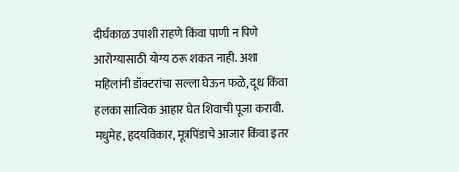दीर्घकाळ उपाशी राहणे किंवा पाणी न पिणे आरोग्यासाठी योग्य ठरू शकत नाही. अशा महिलांनी डॉक्टरांचा सल्ला घेऊन फळे, दूध किंवा हलका सात्विक आहार घेत शिवाची पूजा करावी.
मधुमेह, हृदयविकार, मूत्रपिंडाचे आजार किंवा इतर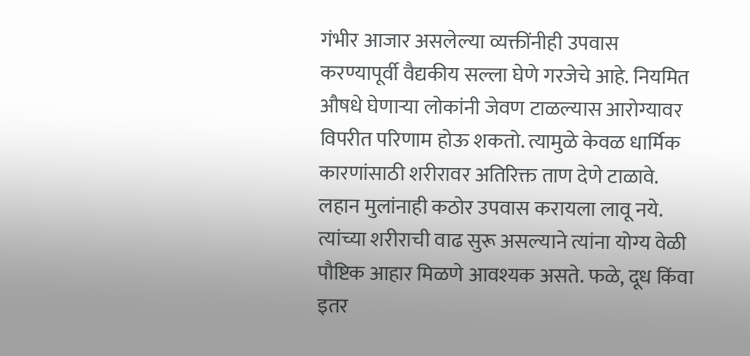गंभीर आजार असलेल्या व्यक्तींनीही उपवास करण्यापूर्वी वैद्यकीय सल्ला घेणे गरजेचे आहे. नियमित औषधे घेणाऱ्या लोकांनी जेवण टाळल्यास आरोग्यावर विपरीत परिणाम होऊ शकतो. त्यामुळे केवळ धार्मिक कारणांसाठी शरीरावर अतिरिक्त ताण देणे टाळावे. लहान मुलांनाही कठोर उपवास करायला लावू नये. त्यांच्या शरीराची वाढ सुरू असल्याने त्यांना योग्य वेळी पौष्टिक आहार मिळणे आवश्यक असते. फळे, दूध किंवा इतर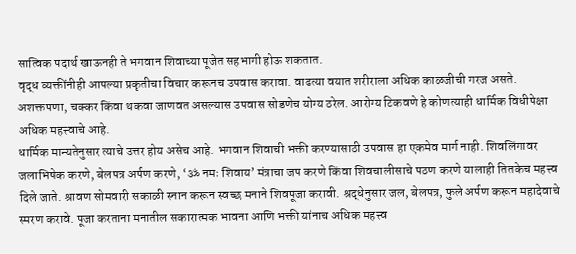सात्विक पदार्थ खाऊनही ते भगवान शिवाच्या पूजेत सहभागी होऊ शकतात.
वृद्ध व्यक्तींनीही आपल्या प्रकृतीचा विचार करूनच उपवास करावा. वाढत्या वयात शरीराला अधिक काळजीची गरज असते. अशक्तपणा, चक्कर किंवा थकवा जाणवत असल्यास उपवास सोडणेच योग्य ठरेल. आरोग्य टिकवणे हे कोणत्याही धार्मिक विधीपेक्षा अधिक महत्त्वाचे आहे.
धार्मिक मान्यतेनुसार त्याचे उत्तर होय असेच आहे. भगवान शिवाची भक्ती करण्यासाठी उपवास हा एकमेव मार्ग नाही. शिवलिंगावर जलाभिषेक करणे, बेलपत्र अर्पण करणे, ‘ॐ नमः शिवाय’ मंत्राचा जप करणे किंवा शिवचालीसाचे पठण करणे यालाही तितकेच महत्त्व दिले जाते. श्रावण सोमवारी सकाळी स्नान करून स्वच्छ मनाने शिवपूजा करावी. श्रद्धेनुसार जल, बेलपत्र, फुले अर्पण करून महादेवाचे स्मरण करावे. पूजा करताना मनातील सकारात्मक भावना आणि भक्ती यांनाच अधिक महत्त्व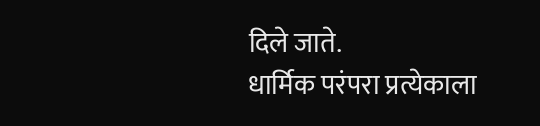दिले जाते.
धार्मिक परंपरा प्रत्येकाला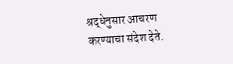श्रद्धेनुसार आचरण करण्याचा संदेश देते.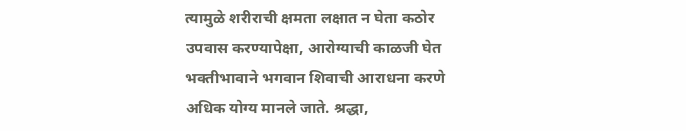त्यामुळे शरीराची क्षमता लक्षात न घेता कठोर उपवास करण्यापेक्षा, आरोग्याची काळजी घेत भक्तीभावाने भगवान शिवाची आराधना करणे अधिक योग्य मानले जाते. श्रद्धा,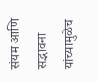संयम आणि सद्भावना यांच्यामुळेच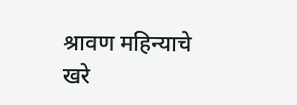श्रावण महिन्याचे खरे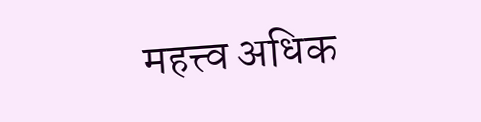महत्त्व अधिक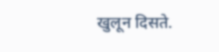खुलून दिसते.